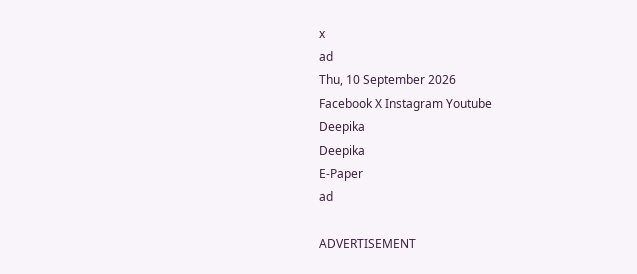x
ad
Thu, 10 September 2026
Facebook X Instagram Youtube
Deepika
Deepika
E-Paper
ad

ADVERTISEMENT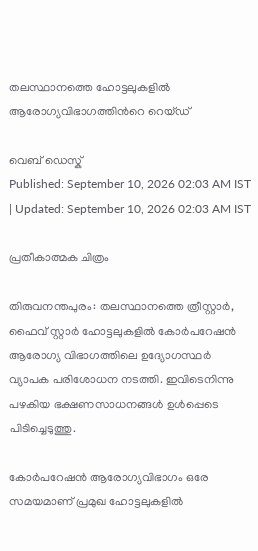തലസ്ഥാനത്തെ ഹോട്ടലുകളിൽ ആരോഗ്യവിഭാഗത്തിന്‍റെ റെയ്ഡ്

വെബ് ഡെസ്ക്
Published: September 10, 2026 02:03 AM IST | Updated: September 10, 2026 02:03 AM IST

പ്രതീകാത്മക ചിത്രം

തിരുവനന്തപുരം: തലസ്ഥാനത്തെ ത്രീസ്റ്റാർ, ഫൈവ് സ്റ്റാർ ഹോട്ടലുകളിൽ കോർപറേഷൻ ആരോഗ്യ വിഭാഗത്തിലെ ഉദ്യോഗസ്ഥർ വ്യാപക പരിശോധന നടത്തി. ഇവിടെനിന്നു പഴകിയ ഭക്ഷണസാധനങ്ങൾ ഉൾപ്പെടെ പിടിച്ചെടുത്തു.

കോർപറേഷൻ ആരോഗ്യവിഭാഗം ഒരേ സമയമാണ് പ്രമുഖ ഹോട്ടലുകളിൽ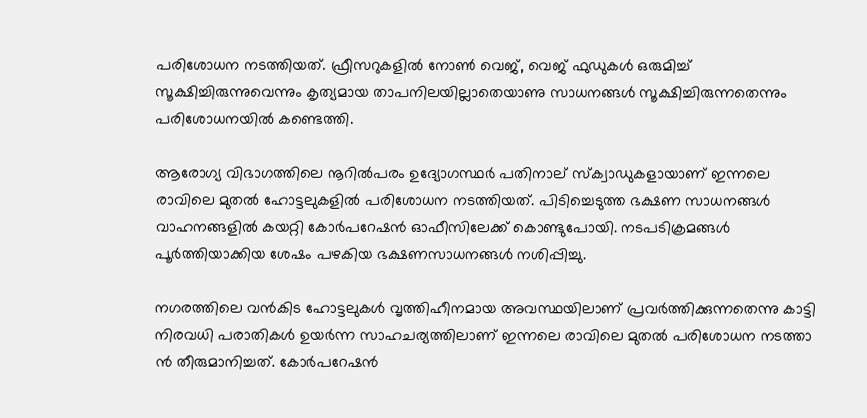പരിശോധന നടത്തിയത്. ഫ്രീസറുകളിൽ നോണ്‍ വെജ്, വെജ് ഫുഡുകൾ ഒരുമിച്ച് സൂക്ഷിച്ചിരുന്നുവെന്നും കൃത്യമായ താപനിലയില്ലാതെയാണു സാധനങ്ങൾ സൂക്ഷിച്ചിരുന്നതെന്നും പരിശോധനയിൽ കണ്ടെത്തി.

ആരോഗ്യ വിഭാഗത്തിലെ നൂറിൽപരം ഉദ്യോഗസ്ഥർ പതിനാല് സ്ക്വാഡുകളായാണ് ഇന്നലെ രാവിലെ മുതൽ ഹോട്ടലുകളിൽ പരിശോധന നടത്തിയത്. പിടിച്ചെടുത്ത ഭക്ഷണ സാധനങ്ങൾ വാഹനങ്ങളിൽ കയറ്റി കോർപറേഷൻ ഓഫീസിലേക്ക് കൊണ്ടുപോയി. നടപടിക്രമങ്ങൾ പൂർത്തിയാക്കിയ ശേഷം പഴകിയ ഭക്ഷണസാധനങ്ങൾ നശിപ്പിച്ചു.

നഗരത്തിലെ വൻകിട ഹോട്ടലുകൾ വൃത്തിഹീനമായ അവസ്ഥയിലാണ് പ്രവർത്തിക്കുന്നതെന്നു കാട്ടി നിരവധി പരാതികൾ ഉയർന്ന സാഹചര്യത്തിലാണ് ഇന്നലെ രാവിലെ മുതൽ പരിശോധന നടത്താ ൻ തീരുമാനിച്ചത്. കോർപറേഷൻ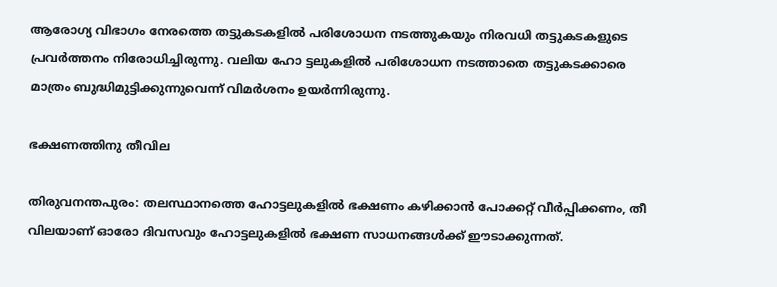ആരോഗ്യ വിഭാഗം നേരത്തെ തട്ടുകടകളിൽ പരിശോധന നടത്തുകയും നിരവധി തട്ടുകടകളുടെ പ്രവർത്തനം നിരോധിച്ചിരുന്നു. വലിയ ഹോ ട്ടലുകളിൽ പരിശോധന നടത്താതെ തട്ടുകടക്കാരെ മാത്രം ബുദ്ധിമുട്ടിക്കുന്നുവെന്ന് വിമർശനം ഉയർന്നിരുന്നു.

ഭക്ഷണത്തിനു തീവില

തിരുവനന്തപുരം: തലസ്ഥാനത്തെ ഹോട്ടലുകളിൽ ഭക്ഷണം കഴിക്കാൻ പോക്കറ്റ് വീർപ്പിക്കണം, തീ വിലയാണ് ഓരോ ദിവസവും ഹോട്ടലുകളിൽ ഭക്ഷണ സാധനങ്ങൾക്ക് ഈടാക്കുന്നത്.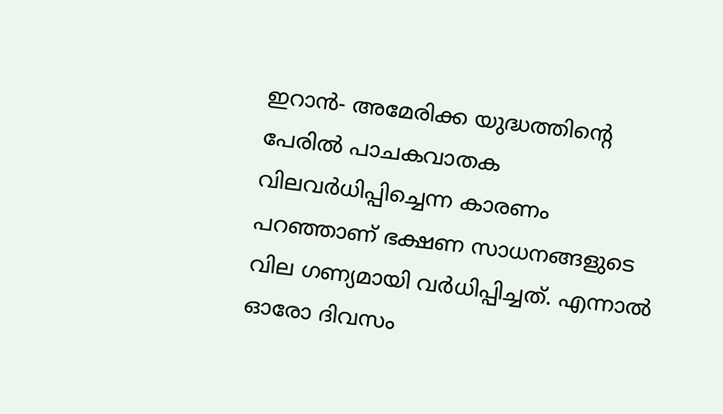ഇറാൻ- അമേരിക്ക യുദ്ധത്തിന്‍റെ പേരിൽ പാചകവാതക വിലവർധിപ്പിച്ചെന്ന കാരണം പറഞ്ഞാണ് ഭക്ഷണ സാധനങ്ങളുടെ വില ഗണ്യമായി വർധിപ്പിച്ചത്. എന്നാൽ ഓരോ ദിവസം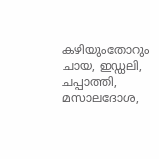കഴിയുംതോറും ചായ, ഇഡ്ഡലി, ചപ്പാത്തി, മസാലദോശ,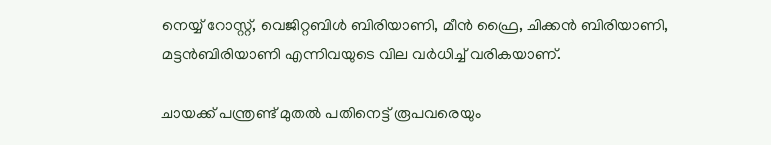നെയ്യ് റോസ്റ്റ്, വെജിറ്റബിൾ ബിരിയാണി, മീൻ ഫ്രൈ, ചിക്കൻ ബിരിയാണി, മട്ടൻബിരിയാണി എന്നിവയുടെ വില വർധിച്ച് വരികയാണ്.

ചായക്ക് പന്ത്രണ്ട് മുതൽ പതിനെട്ട് രൂപവരെയും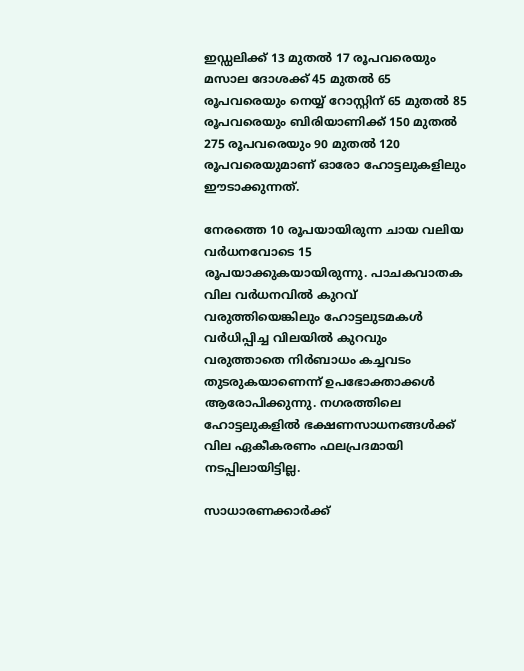ഇഡ്ഡലിക്ക് 13 മുതൽ 17 രൂപവരെയും മസാല ദോശക്ക് 45 മുതൽ 65 രൂപവരെയും നെയ്യ് റോസ്റ്റിന് 65 മുതൽ 85 രൂപവരെയും ബിരിയാണിക്ക് 150 മുതൽ 275 രൂപവരെയും 90 മുതൽ 120 രൂപവരെയുമാണ് ഓരോ ഹോട്ടലുകളിലും ഈടാക്കുന്നത്.

നേരത്തെ 10 രൂപയായിരുന്ന ചായ വലിയ വർധനവോടെ 15 രൂപയാക്കുകയായിരുന്നു. പാചകവാതക വില വർധനവിൽ കുറവ് വരുത്തിയെങ്കിലും ഹോട്ടലുടമകൾ വർധിപ്പിച്ച വിലയിൽ കുറവും വരുത്താതെ നിർബാധം കച്ചവടം തുടരുകയാണെന്ന് ഉപഭോക്താക്കൾ ആരോപിക്കുന്നു. നഗരത്തിലെ ഹോട്ടലുകളിൽ ഭക്ഷണസാധനങ്ങൾക്ക് വില ഏകീകരണം ഫലപ്രദമായി നടപ്പിലായിട്ടില്ല.

സാധാരണക്കാർക്ക്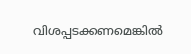വിശപ്പടക്കണമെങ്കിൽ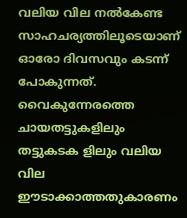വലിയ വില നൽകേണ്ട സാഹചര്യത്തിലൂടെയാണ് ഓരോ ദിവസവും കടന്ന് പോകുന്നത്. വൈകുന്നേരത്തെ ചായതട്ടുകളിലും തട്ടുകടക ളിലും വലിയ വില ഈടാക്കാത്തതുകാരണം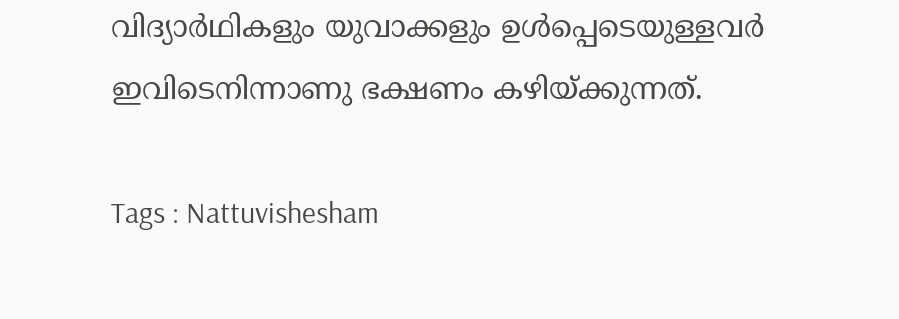വിദ്യാർഥികളും യുവാക്കളും ഉൾപ്പെടെയുള്ളവർ ഇവിടെനിന്നാണു ഭക്ഷണം കഴിയ്ക്കുന്നത്.

Tags : Nattuvishesham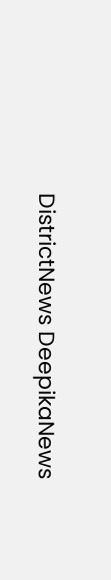DistrictNews DeepikaNews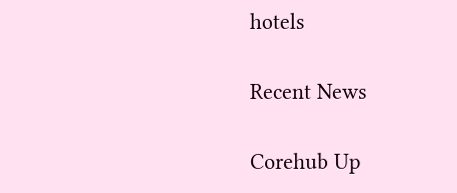hotels

Recent News

Corehub Up